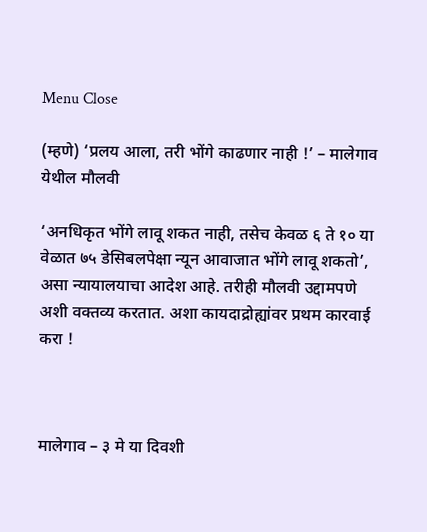Menu Close

(म्हणे) ‘प्रलय आला, तरी भोंगे काढणार नाही !’ – मालेगाव येथील मौलवी

‘अनधिकृत भोंगे लावू शकत नाही, तसेच केवळ ६ ते १० या वेळात ७५ डेसिबलपेक्षा न्यून आवाजात भोंगे लावू शकतो’, असा न्यायालयाचा आदेश आहे. तरीही मौलवी उद्दामपणे अशी वक्तव्य करतात. अशा कायदाद्रोह्यांवर प्रथम कारवाई करा !



मालेगाव – ३ मे या दिवशी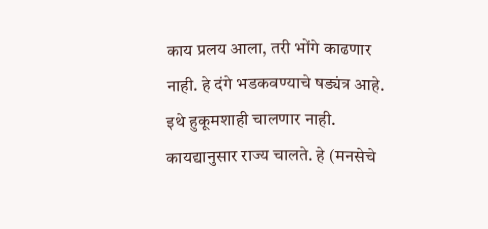काय प्रलय आला, तरी भोंगे काढणार नाही. हे दंगे भडकवण्याचे षड्यंत्र आहे. इथे हुकूमशाही चालणार नाही. कायद्यानुसार राज्य चालते. हे (मनसेचे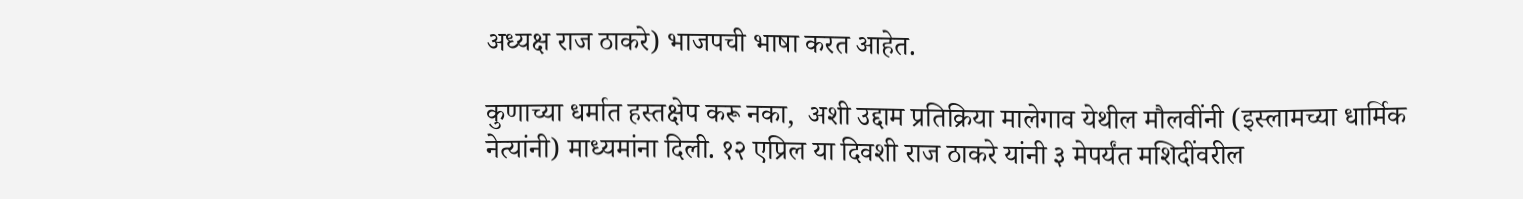अध्यक्ष राज ठाकरे) भाजपची भाषा करत आहेत.

कुणाच्या धर्मात हस्तक्षेप करू नका,  अशी उद्दाम प्रतिक्रिया मालेगाव येथील मौलवींनी (इस्लामच्या धार्मिक नेत्यांनी) माध्यमांना दिली. १२ एप्रिल या दिवशी राज ठाकरे यांनी ३ मेपर्यंत मशिदींवरील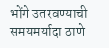भोंगे उतरवण्याची समयमर्यादा ठाणे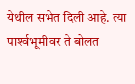येथील सभेत दिली आहे. त्या पार्श्‍वभूमीवर ते बोलत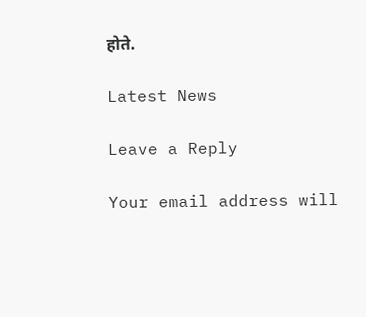होते.

Latest News

Leave a Reply

Your email address will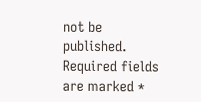not be published. Required fields are marked *